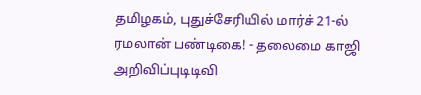தமிழகம், புதுச்சேரியில் மார்ச் 21-ல் ரமலான் பண்டிகை! - தலைமை காஜி அறிவிப்புடிடிவி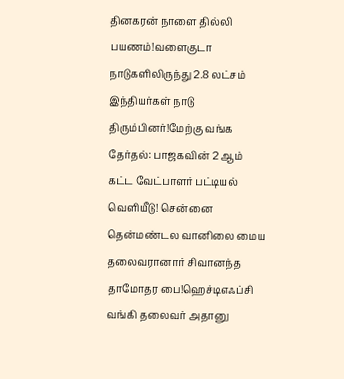தினகரன் நாளை தில்லி பயணம்!வளைகுடா நாடுகளிலிருந்து 2.8 லட்சம் இந்தியர்கள் நாடு திரும்பினர்!மேற்கு வங்க தேர்தல்: பாஜகவின் 2 ஆம் கட்ட வேட்பாளர் பட்டியல் வெளியீடு! சென்னை தென்மண்டல வானிலை மைய தலைவரானார் சிவானந்த தாமோதர பை!ஹெச்டிஎஃப்சி வங்கி தலைவர் அதானு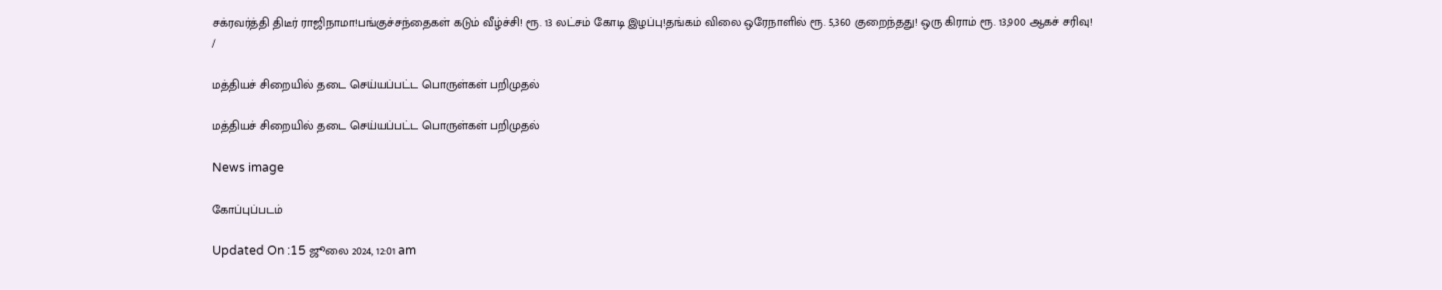சக்ரவர்த்தி திடீர் ராஜிநாமா!பங்குச்சந்தைகள் கடும் வீழ்ச்சி! ரூ. 13 லட்சம் கோடி இழப்பு!தங்கம் விலை ஒரேநாளில் ரூ. 5,360 குறைந்தது! ஒரு கிராம் ரூ. 13,900 ஆகச் சரிவு!
/

மத்தியச் சிறையில் தடை செய்யப்பட்ட பொருள்கள் பறிமுதல்

மத்தியச் சிறையில் தடை செய்யப்பட்ட பொருள்கள் பறிமுதல்

News image

கோப்புப்படம்

Updated On :15 ஜூலை 2024, 12:01 am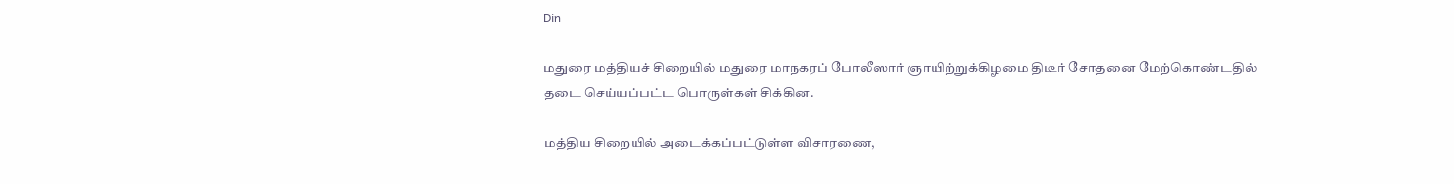Din

மதுரை மத்தியச் சிறையில் மதுரை மாநகரப் போலீஸார் ஞாயிற்றுக்கிழமை திடீர் சோதனை மேற்கொண்டதில் தடை செய்யப்பட்ட பொருள்கள் சிக்கின.

மத்திய சிறையில் அடைக்கப்பட்டுள்ள விசாரணை,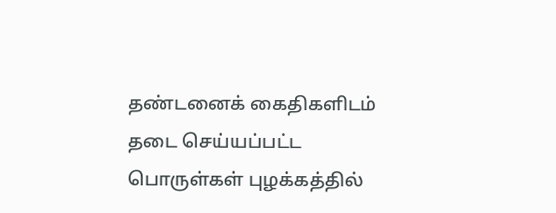தண்டனைக் கைதிகளிடம் தடை செய்யப்பட்ட பொருள்கள் புழக்கத்தில்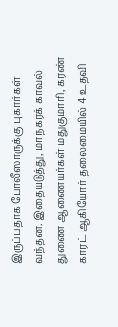இருப்பதாக போலீஸாருக்கு புகார்கள் வந்தன. இதையடுத்து, மாநகரக் காவல் துணை ஆணையர்கள் மதுகுமாரி, கரண் காரட் ஆகியோர் தலைமையில் 4 உதவி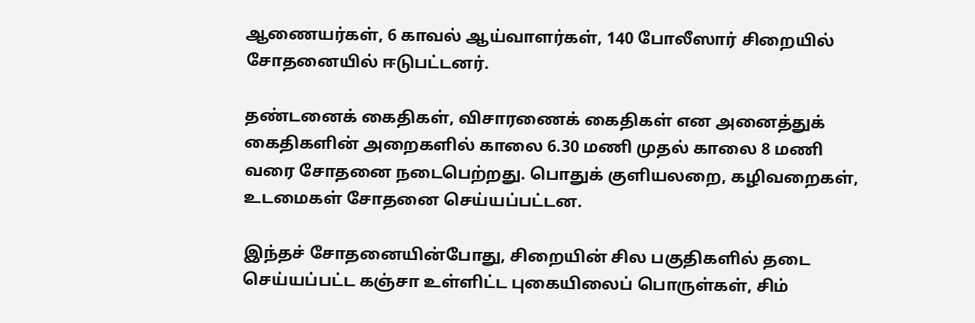ஆணையர்கள், 6 காவல் ஆய்வாளர்கள், 140 போலீஸார் சிறையில் சோதனையில் ஈடுபட்டனர்.

தண்டனைக் கைதிகள், விசாரணைக் கைதிகள் என அனைத்துக் கைதிகளின் அறைகளில் காலை 6.30 மணி முதல் காலை 8 மணி வரை சோதனை நடைபெற்றது. பொதுக் குளியலறை, கழிவறைகள், உடமைகள் சோதனை செய்யப்பட்டன.

இந்தச் சோதனையின்போது, சிறையின் சில பகுதிகளில் தடை செய்யப்பட்ட கஞ்சா உள்ளிட்ட புகையிலைப் பொருள்கள், சிம்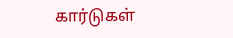கார்டுகள்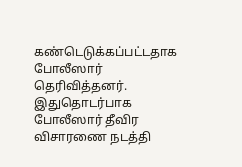கண்டெடுக்கப்பட்டதாக போலீஸார் தெரிவித்தனர். இதுதொடர்பாக போலீஸார் தீவிர விசாரணை நடத்தி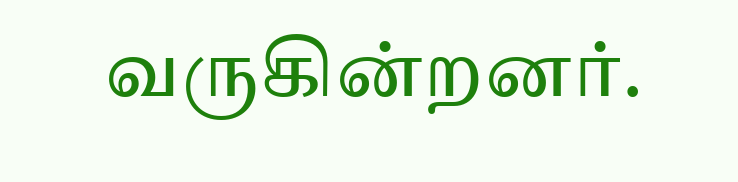வருகின்றனர்.